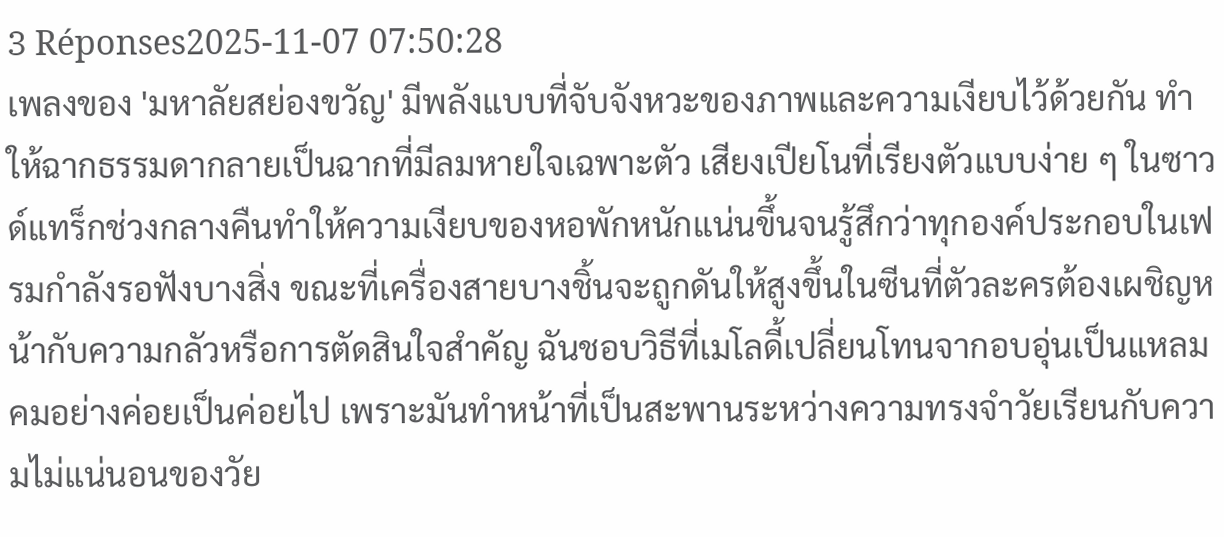3 Réponses2025-11-07 07:50:28
เพลงของ 'มหาลัยสย่องขวัญ' มีพลังแบบที่จับจังหวะของภาพและความเงียบไว้ด้วยกัน ทำให้ฉากธรรมดากลายเป็นฉากที่มีลมหายใจเฉพาะตัว เสียงเปียโนที่เรียงตัวแบบง่าย ๆ ในซาวด์แทร็กช่วงกลางคืนทำให้ความเงียบของหอพักหนักแน่นขึ้นจนรู้สึกว่าทุกองค์ประกอบในเฟรมกำลังรอฟังบางสิ่ง ขณะที่เครื่องสายบางชิ้นจะถูกดันให้สูงขึ้นในซีนที่ตัวละครต้องเผชิญหน้ากับความกลัวหรือการตัดสินใจสำคัญ ฉันชอบวิธีที่เมโลดี้เปลี่ยนโทนจากอบอุ่นเป็นแหลมคมอย่างค่อยเป็นค่อยไป เพราะมันทำหน้าที่เป็นสะพานระหว่างความทรงจำวัยเรียนกับความไม่แน่นอนของวัย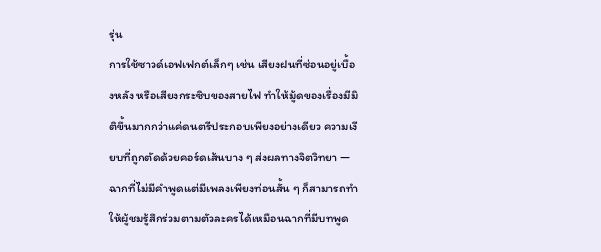รุ่น
การใช้ซาวด์เอฟเฟกต์เล็กๆ เช่น เสียงฝนที่ซ่อนอยู่เบื้องหลัง หรือเสียงกระซิบของสายไฟ ทำให้มู้ดของเรื่องมีมิติขึ้นมากกว่าแค่ดนตรีประกอบเพียงอย่างเดียว ความเงียบที่ถูกตัดด้วยคอร์ดเส้นบาง ๆ ส่งผลทางจิตวิทยา — ฉากที่ไม่มีคำพูดแต่มีเพลงเพียงท่อนสั้น ๆ ก็สามารถทำให้ผู้ชมรู้สึกร่วมตามตัวละครได้เหมือนฉากที่มีบทพูด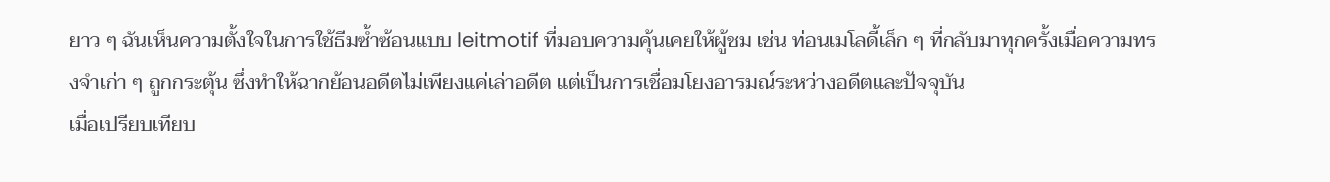ยาว ๆ ฉันเห็นความตั้งใจในการใช้ธีมซ้ำซ้อนแบบ leitmotif ที่มอบความคุ้นเคยให้ผู้ชม เช่น ท่อนเมโลดี้เล็ก ๆ ที่กลับมาทุกครั้งเมื่อความทรงจำเก่า ๆ ถูกกระตุ้น ซึ่งทำให้ฉากย้อนอดีตไม่เพียงแค่เล่าอดีต แต่เป็นการเชื่อมโยงอารมณ์ระหว่างอดีตและปัจจุบัน
เมื่อเปรียบเทียบ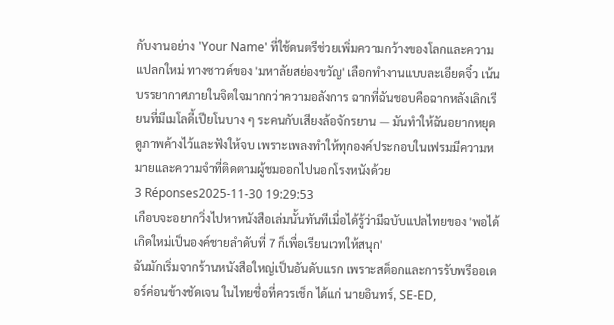กับงานอย่าง 'Your Name' ที่ใช้ดนตรีช่วยเพิ่มความกว้างของโลกและความแปลกใหม่ ทางซาวด์ของ 'มหาลัยสย่องขวัญ' เลือกทำงานแบบละเอียดจิ๋ว เน้นบรรยากาศภายในจิตใจมากกว่าความอลังการ ฉากที่ฉันชอบคือฉากหลังเลิกเรียนที่มีเมโลดี้เปียโนบาง ๆ ระคนกับเสียงล้อจักรยาน — มันทำให้ฉันอยากหยุดดูภาพค้างไว้และฟังให้จบ เพราะเพลงทำให้ทุกองค์ประกอบในเฟรมมีความหมายและความจำที่ติดตามผู้ชมออกไปนอกโรงหนังด้วย
3 Réponses2025-11-30 19:29:53
เกือบจะอยากวิ่งไปหาหนังสือเล่มนั้นทันทีเมื่อได้รู้ว่ามีฉบับแปลไทยของ 'พอได้เกิดใหม่เป็นองค์ชายลําดับที่ 7 ก็เพื่อเรียนเวทให้สนุก'
ฉันมักเริ่มจากร้านหนังสือใหญ่เป็นอันดับแรก เพราะสต็อกและการรับพรีออเดอร์ค่อนข้างชัดเจน ในไทยชื่อที่ควรเช็ก ได้แก่ นายอินทร์, SE-ED,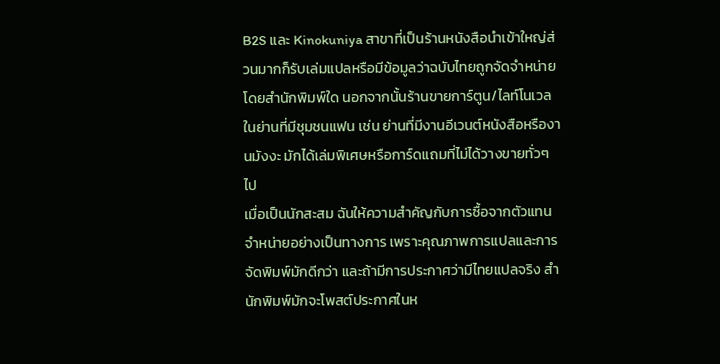B2S และ Kinokuniya สาขาที่เป็นร้านหนังสือนำเข้าใหญ่ส่วนมากก็รับเล่มแปลหรือมีข้อมูลว่าฉบับไทยถูกจัดจำหน่ายโดยสำนักพิมพ์ใด นอกจากนั้นร้านขายการ์ตูน/ไลท์โนเวลในย่านที่มีชุมชนแฟน เช่น ย่านที่มีงานอีเวนต์หนังสือหรืองานมังงะ มักได้เล่มพิเศษหรือการ์ดแถมที่ไม่ได้วางขายทั่วๆ ไป
เมื่อเป็นนักสะสม ฉันให้ความสำคัญกับการซื้อจากตัวแทนจำหน่ายอย่างเป็นทางการ เพราะคุณภาพการแปลและการจัดพิมพ์มักดีกว่า และถ้ามีการประกาศว่ามีไทยแปลจริง สำนักพิมพ์มักจะโพสต์ประกาศในห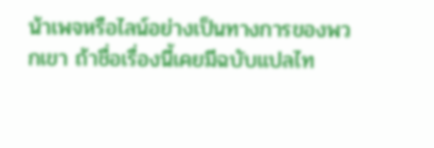น้าเพจหรือไลน์อย่างเป็นทางการของพวกเขา ถ้าชื่อเรื่องนี้เคยมีฉบับแปลไท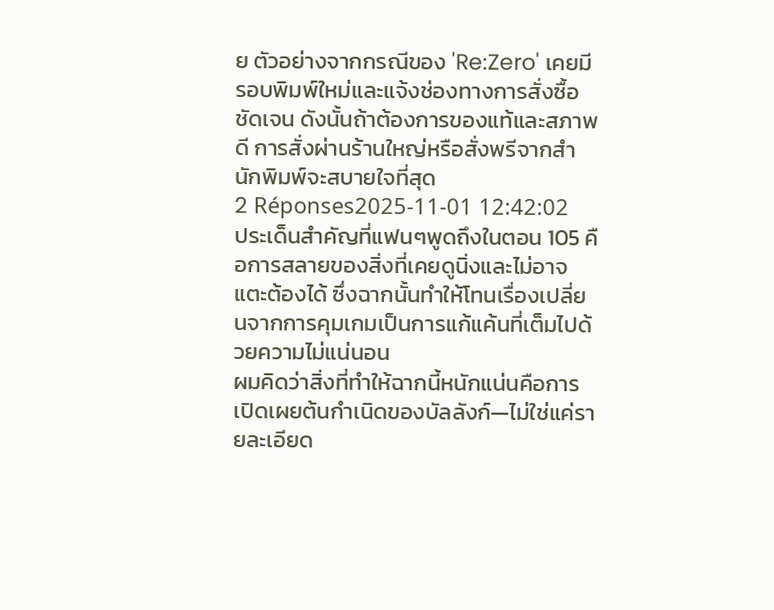ย ตัวอย่างจากกรณีของ 'Re:Zero' เคยมีรอบพิมพ์ใหม่และแจ้งช่องทางการสั่งซื้อชัดเจน ดังนั้นถ้าต้องการของแท้และสภาพดี การสั่งผ่านร้านใหญ่หรือสั่งพรีจากสำนักพิมพ์จะสบายใจที่สุด
2 Réponses2025-11-01 12:42:02
ประเด็นสำคัญที่แฟนๆพูดถึงในตอน 105 คือการสลายของสิ่งที่เคยดูนิ่งและไม่อาจแตะต้องได้ ซึ่งฉากนั้นทำให้โทนเรื่องเปลี่ยนจากการคุมเกมเป็นการแก้แค้นที่เต็มไปด้วยความไม่แน่นอน
ผมคิดว่าสิ่งที่ทำให้ฉากนี้หนักแน่นคือการเปิดเผยต้นกำเนิดของบัลลังก์—ไม่ใช่แค่รายละเอียด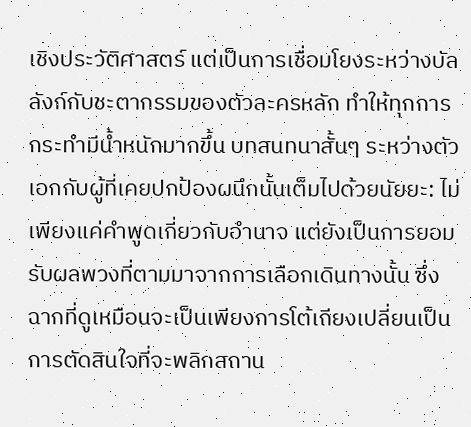เชิงประวัติศาสตร์ แต่เป็นการเชื่อมโยงระหว่างบัลลังก์กับชะตากรรมของตัวละครหลัก ทำให้ทุกการกระทำมีน้ำหนักมากขึ้น บทสนทนาสั้นๆ ระหว่างตัวเอกกับผู้ที่เคยปกป้องผนึกนั้นเต็มไปด้วยนัยยะ: ไม่เพียงแค่คำพูดเกี่ยวกับอำนาจ แต่ยังเป็นการยอมรับผลพวงที่ตามมาจากการเลือกเดินทางนั้น ซึ่งฉากที่ดูเหมือนจะเป็นเพียงการโต้เถียงเปลี่ยนเป็นการตัดสินใจที่จะพลิกสถาน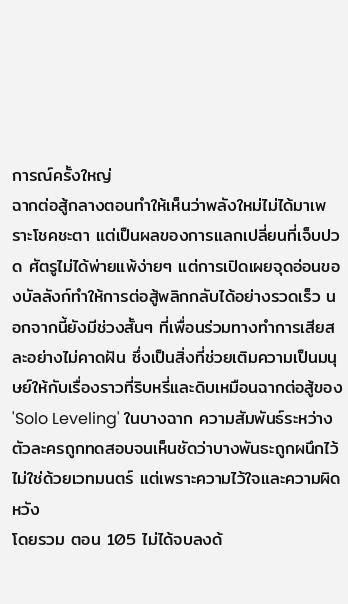การณ์ครั้งใหญ่
ฉากต่อสู้กลางตอนทำให้เห็นว่าพลังใหม่ไม่ได้มาเพราะโชคชะตา แต่เป็นผลของการแลกเปลี่ยนที่เจ็บปวด ศัตรูไม่ได้พ่ายแพ้ง่ายๆ แต่การเปิดเผยจุดอ่อนของบัลลังก์ทำให้การต่อสู้พลิกกลับได้อย่างรวดเร็ว นอกจากนี้ยังมีช่วงสั้นๆ ที่เพื่อนร่วมทางทำการเสียสละอย่างไม่คาดฝัน ซึ่งเป็นสิ่งที่ช่วยเติมความเป็นมนุษย์ให้กับเรื่องราวที่ริบหรี่และดิบเหมือนฉากต่อสู้ของ 'Solo Leveling' ในบางฉาก ความสัมพันธ์ระหว่างตัวละครถูกทดสอบจนเห็นชัดว่าบางพันธะถูกผนึกไว้ไม่ใช่ด้วยเวทมนตร์ แต่เพราะความไว้ใจและความผิดหวัง
โดยรวม ตอน 105 ไม่ได้จบลงด้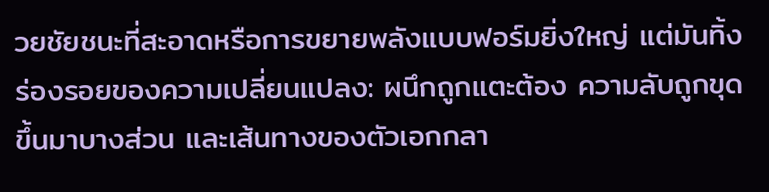วยชัยชนะที่สะอาดหรือการขยายพลังแบบฟอร์มยิ่งใหญ่ แต่มันทิ้งร่องรอยของความเปลี่ยนแปลง: ผนึกถูกแตะต้อง ความลับถูกขุดขึ้นมาบางส่วน และเส้นทางของตัวเอกกลา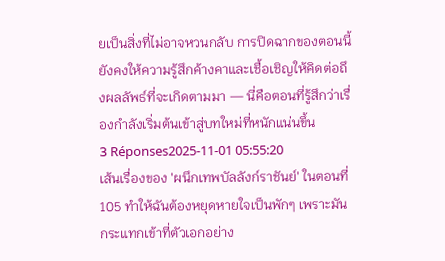ยเป็นสิ่งที่ไม่อาจหวนกลับ การปิดฉากของตอนนี้ยังคงให้ความรู้สึกค้างคาและเชื้อเชิญให้คิดต่อถึงผลลัพธ์ที่จะเกิดตามมา — นี่คือตอนที่รู้สึกว่าเรื่องกำลังเริ่มต้นเข้าสู่บทใหม่ที่หนักแน่นขึ้น
3 Réponses2025-11-01 05:55:20
เส้นเรื่องของ 'ผนึกเทพบัลลังก์ราชันย์' ในตอนที่ 105 ทำให้ฉันต้องหยุดหายใจเป็นพักๆ เพราะมันกระแทกเข้าที่ตัวเอกอย่าง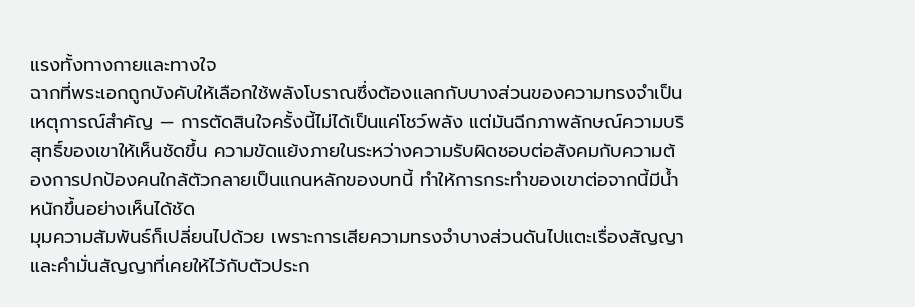แรงทั้งทางกายและทางใจ
ฉากที่พระเอกถูกบังคับให้เลือกใช้พลังโบราณซึ่งต้องแลกกับบางส่วนของความทรงจำเป็นเหตุการณ์สำคัญ — การตัดสินใจครั้งนี้ไม่ได้เป็นแค่โชว์พลัง แต่มันฉีกภาพลักษณ์ความบริสุทธิ์ของเขาให้เห็นชัดขึ้น ความขัดแย้งภายในระหว่างความรับผิดชอบต่อสังคมกับความต้องการปกป้องคนใกล้ตัวกลายเป็นแกนหลักของบทนี้ ทำให้การกระทำของเขาต่อจากนี้มีน้ำหนักขึ้นอย่างเห็นได้ชัด
มุมความสัมพันธ์ก็เปลี่ยนไปด้วย เพราะการเสียความทรงจำบางส่วนดันไปแตะเรื่องสัญญาและคำมั่นสัญญาที่เคยให้ไว้กับตัวประก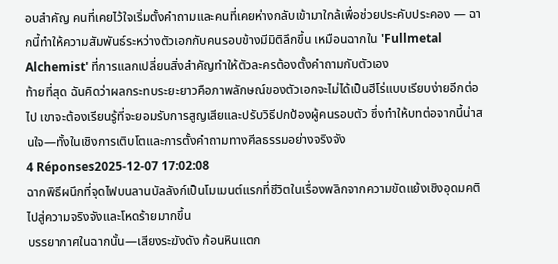อบสำคัญ คนที่เคยไว้ใจเริ่มตั้งคำถามและคนที่เคยห่างกลับเข้ามาใกล้เพื่อช่วยประคับประคอง — ฉากนี้ทำให้ความสัมพันธ์ระหว่างตัวเอกกับคนรอบข้างมีมิติลึกขึ้น เหมือนฉากใน 'Fullmetal Alchemist' ที่การแลกเปลี่ยนสิ่งสำคัญทำให้ตัวละครต้องตั้งคำถามกับตัวเอง
ท้ายที่สุด ฉันคิดว่าผลกระทบระยะยาวคือภาพลักษณ์ของตัวเอกจะไม่ได้เป็นฮีโร่แบบเรียบง่ายอีกต่อไป เขาจะต้องเรียนรู้ที่จะยอมรับการสูญเสียและปรับวิธีปกป้องผู้คนรอบตัว ซึ่งทำให้บทต่อจากนี้น่าสนใจ—ทั้งในเชิงการเติบโตและการตั้งคำถามทางศีลธรรมอย่างจริงจัง
4 Réponses2025-12-07 17:02:08
ฉากพิธีผนึกที่จุดไฟบนลานบัลลังก์เป็นโมเมนต์แรกที่ชีวิตในเรื่องพลิกจากความขัดแย้งเชิงอุดมคติไปสู่ความจริงจังและโหดร้ายมากขึ้น
บรรยากาศในฉากนั้น—เสียงระฆังดัง ก้อนหินแตก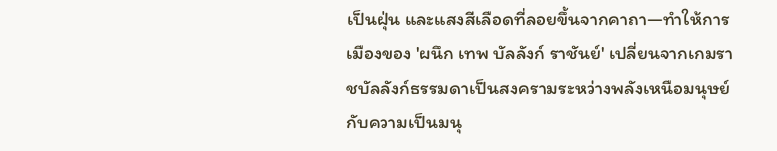เป็นฝุ่น และแสงสีเลือดที่ลอยขึ้นจากคาถา—ทำให้การเมืองของ 'ผนึก เทพ บัลลังก์ ราชันย์' เปลี่ยนจากเกมราชบัลลังก์ธรรมดาเป็นสงครามระหว่างพลังเหนือมนุษย์กับความเป็นมนุ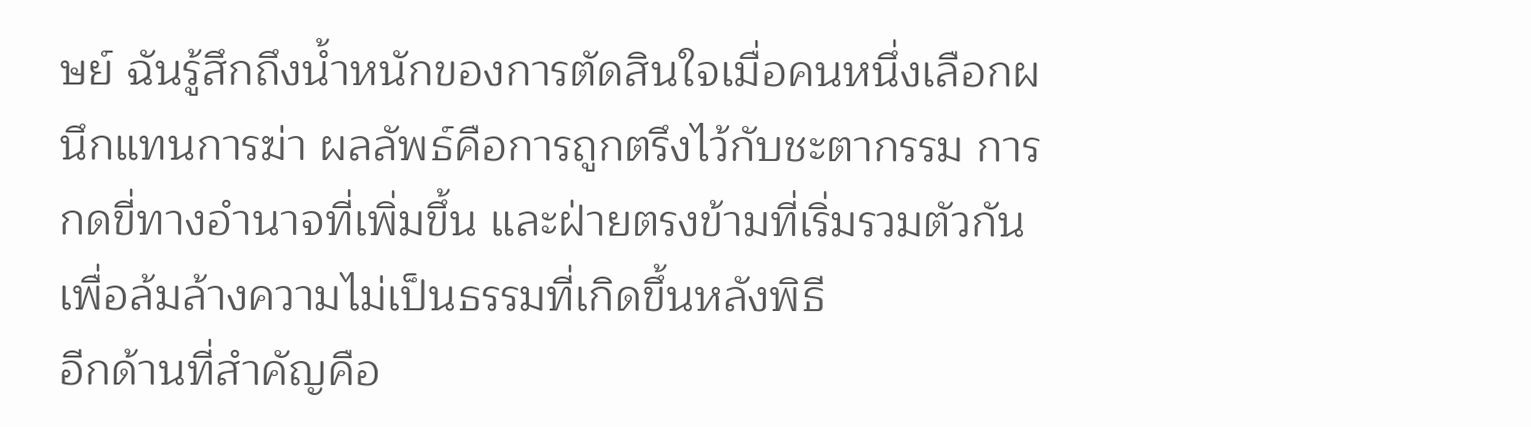ษย์ ฉันรู้สึกถึงน้ำหนักของการตัดสินใจเมื่อคนหนึ่งเลือกผนึกแทนการฆ่า ผลลัพธ์คือการถูกตรึงไว้กับชะตากรรม การกดขี่ทางอำนาจที่เพิ่มขึ้น และฝ่ายตรงข้ามที่เริ่มรวมตัวกันเพื่อล้มล้างความไม่เป็นธรรมที่เกิดขึ้นหลังพิธี
อีกด้านที่สำคัญคือ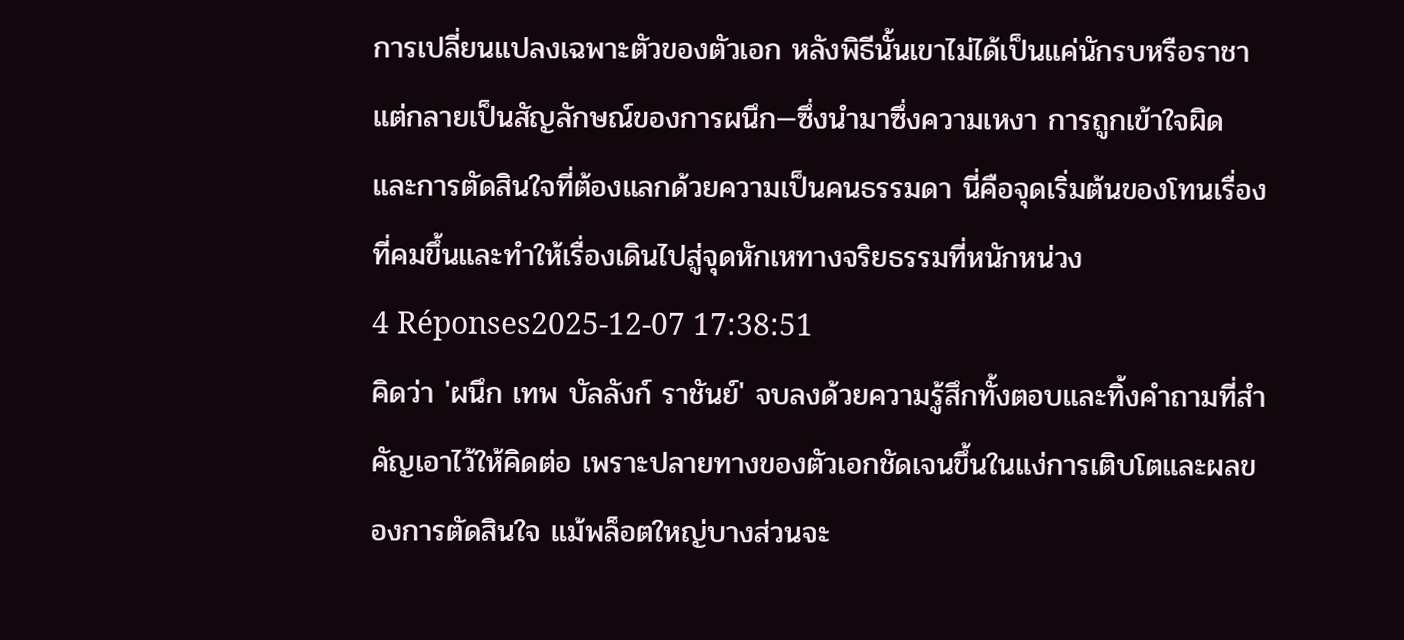การเปลี่ยนแปลงเฉพาะตัวของตัวเอก หลังพิธีนั้นเขาไม่ได้เป็นแค่นักรบหรือราชา แต่กลายเป็นสัญลักษณ์ของการผนึก—ซึ่งนำมาซึ่งความเหงา การถูกเข้าใจผิด และการตัดสินใจที่ต้องแลกด้วยความเป็นคนธรรมดา นี่คือจุดเริ่มต้นของโทนเรื่องที่คมขึ้นและทำให้เรื่องเดินไปสู่จุดหักเหทางจริยธรรมที่หนักหน่วง
4 Réponses2025-12-07 17:38:51
คิดว่า 'ผนึก เทพ บัลลังก์ ราชันย์' จบลงด้วยความรู้สึกทั้งตอบและทิ้งคำถามที่สำคัญเอาไว้ให้คิดต่อ เพราะปลายทางของตัวเอกชัดเจนขึ้นในแง่การเติบโตและผลของการตัดสินใจ แม้พล็อตใหญ่บางส่วนจะ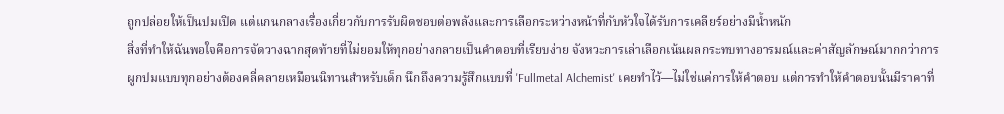ถูกปล่อยให้เป็นปมเปิด แต่แกนกลางเรื่องเกี่ยวกับการรับผิดชอบต่อพลังและการเลือกระหว่างหน้าที่กับหัวใจได้รับการเคลียร์อย่างมีน้ำหนัก
สิ่งที่ทำให้ฉันพอใจคือการจัดวางฉากสุดท้ายที่ไม่ยอมให้ทุกอย่างกลายเป็นคำตอบที่เรียบง่าย จังหวะการเล่าเลือกเน้นผลกระทบทางอารมณ์และค่าสัญลักษณ์มากกว่าการผูกปมแบบทุกอย่างต้องคลี่คลายเหมือนนิทานสำหรับเด็ก นึกถึงความรู้สึกแบบที่ 'Fullmetal Alchemist' เคยทำไว้—ไม่ใช่แค่การให้คำตอบ แต่การทำให้คำตอบนั้นมีราคาที่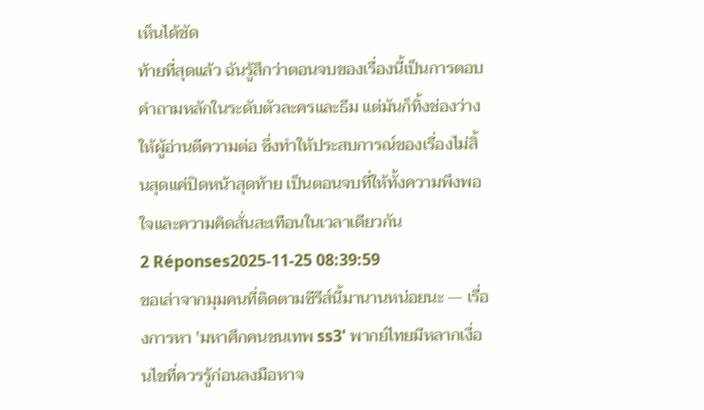เห็นได้ชัด
ท้ายที่สุดแล้ว ฉันรู้สึกว่าตอนจบของเรื่องนี้เป็นการตอบคำถามหลักในระดับตัวละครและธีม แต่มันก็ทิ้งช่องว่างให้ผู้อ่านตีความต่อ ซึ่งทำให้ประสบการณ์ของเรื่องไม่สิ้นสุดแค่ปิดหน้าสุดท้าย เป็นตอนจบที่ให้ทั้งความพึงพอใจและความคิดสั่นสะเทือนในเวลาเดียวกัน
2 Réponses2025-11-25 08:39:59
ขอเล่าจากมุมคนที่ติดตามซีรีส์นี้มานานหน่อยนะ — เรื่องการหา 'มหาศึกคนชนเทพ ss3' พากย์ไทยมีหลากเงื่อนไขที่ควรรู้ก่อนลงมือหาจ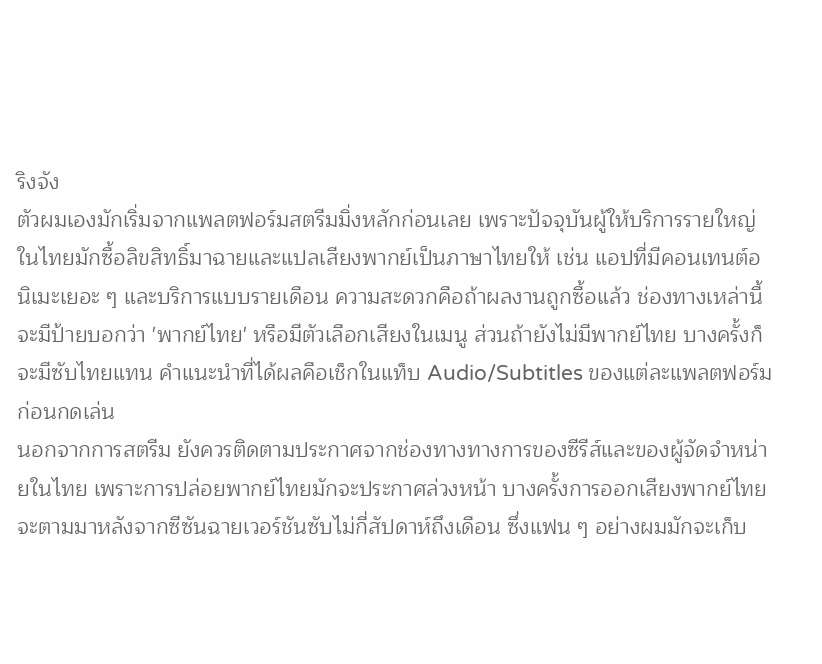ริงจัง
ตัวผมเองมักเริ่มจากแพลตฟอร์มสตรีมมิ่งหลักก่อนเลย เพราะปัจจุบันผู้ให้บริการรายใหญ่ในไทยมักซื้อลิขสิทธิ์มาฉายและแปลเสียงพากย์เป็นภาษาไทยให้ เช่น แอปที่มีคอนเทนต์อนิเมะเยอะ ๆ และบริการแบบรายเดือน ความสะดวกคือถ้าผลงานถูกซื้อแล้ว ช่องทางเหล่านี้จะมีป้ายบอกว่า 'พากย์ไทย' หรือมีตัวเลือกเสียงในเมนู ส่วนถ้ายังไม่มีพากย์ไทย บางครั้งก็จะมีซับไทยแทน คำแนะนำที่ได้ผลคือเช็กในแท็บ Audio/Subtitles ของแต่ละแพลตฟอร์มก่อนกดเล่น
นอกจากการสตรีม ยังควรติดตามประกาศจากช่องทางทางการของซีรีส์และของผู้จัดจำหน่ายในไทย เพราะการปล่อยพากย์ไทยมักจะประกาศล่วงหน้า บางครั้งการออกเสียงพากย์ไทยจะตามมาหลังจากซีซันฉายเวอร์ชันซับไม่กี่สัปดาห์ถึงเดือน ซึ่งแฟน ๆ อย่างผมมักจะเก็บ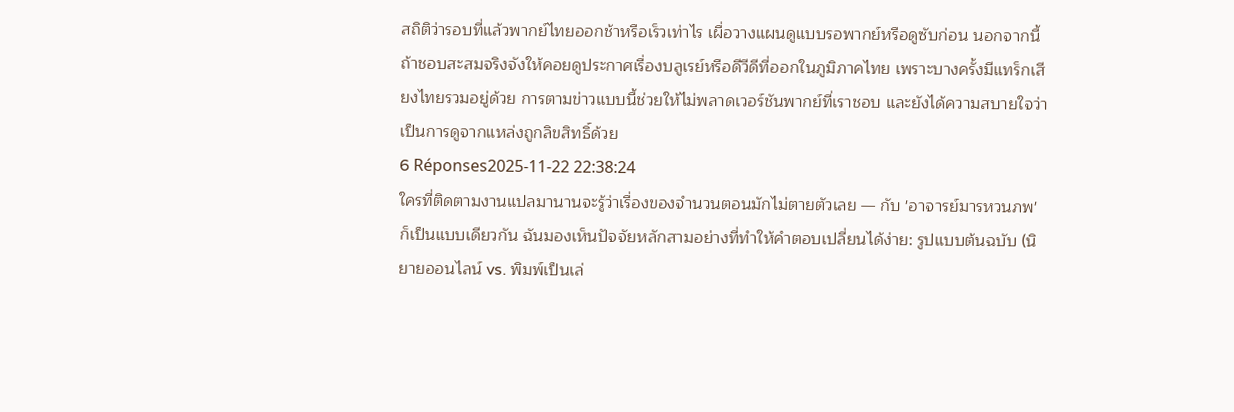สถิติว่ารอบที่แล้วพากย์ไทยออกช้าหรือเร็วเท่าไร เผื่อวางแผนดูแบบรอพากย์หรือดูซับก่อน นอกจากนี้ถ้าชอบสะสมจริงจังให้คอยดูประกาศเรื่องบลูเรย์หรือดีวีดีที่ออกในภูมิภาคไทย เพราะบางครั้งมีแทร็กเสียงไทยรวมอยู่ด้วย การตามข่าวแบบนี้ช่วยให้ไม่พลาดเวอร์ชันพากย์ที่เราชอบ และยังได้ความสบายใจว่าเป็นการดูจากแหล่งถูกลิขสิทธิ์ด้วย
6 Réponses2025-11-22 22:38:24
ใครที่ติดตามงานแปลมานานจะรู้ว่าเรื่องของจำนวนตอนมักไม่ตายตัวเลย — กับ 'อาจารย์มารหวนภพ' ก็เป็นแบบเดียวกัน ฉันมองเห็นปัจจัยหลักสามอย่างที่ทำให้คำตอบเปลี่ยนได้ง่าย: รูปแบบต้นฉบับ (นิยายออนไลน์ vs. พิมพ์เป็นเล่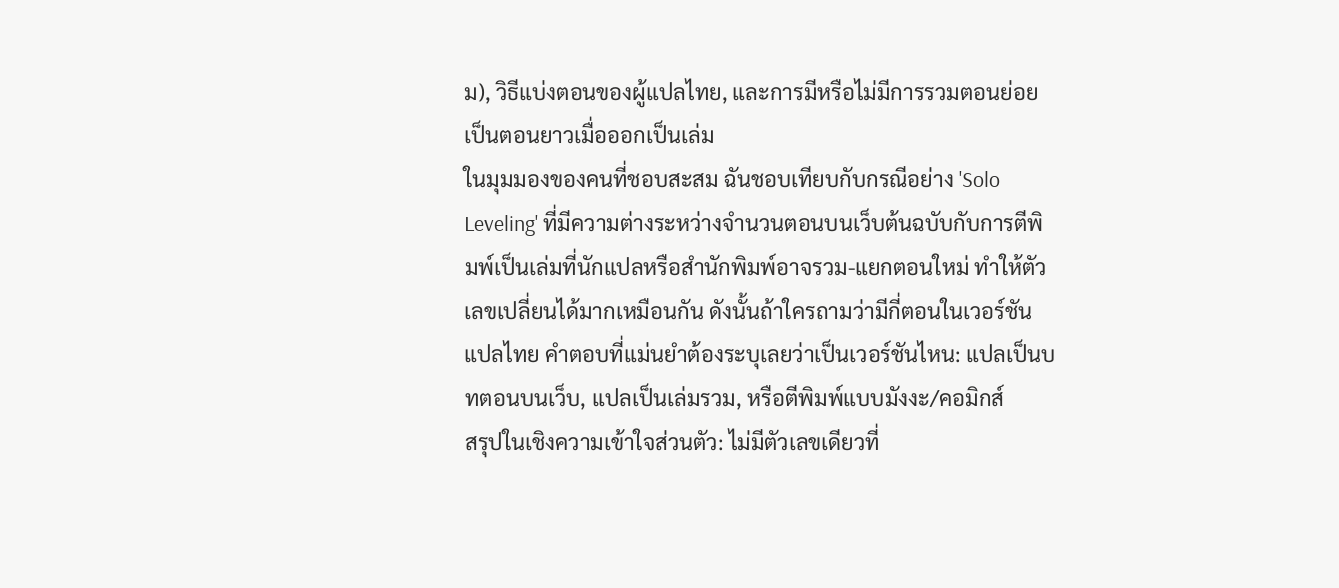ม), วิธีแบ่งตอนของผู้แปลไทย, และการมีหรือไม่มีการรวมตอนย่อยเป็นตอนยาวเมื่อออกเป็นเล่ม
ในมุมมองของคนที่ชอบสะสม ฉันชอบเทียบกับกรณีอย่าง 'Solo Leveling' ที่มีความต่างระหว่างจำนวนตอนบนเว็บต้นฉบับกับการตีพิมพ์เป็นเล่มที่นักแปลหรือสำนักพิมพ์อาจรวม-แยกตอนใหม่ ทำให้ตัวเลขเปลี่ยนได้มากเหมือนกัน ดังนั้นถ้าใครถามว่ามีกี่ตอนในเวอร์ชันแปลไทย คำตอบที่แม่นยำต้องระบุเลยว่าเป็นเวอร์ชันไหน: แปลเป็นบทตอนบนเว็บ, แปลเป็นเล่มรวม, หรือตีพิมพ์แบบมังงะ/คอมิกส์
สรุปในเชิงความเข้าใจส่วนตัว: ไม่มีตัวเลขเดียวที่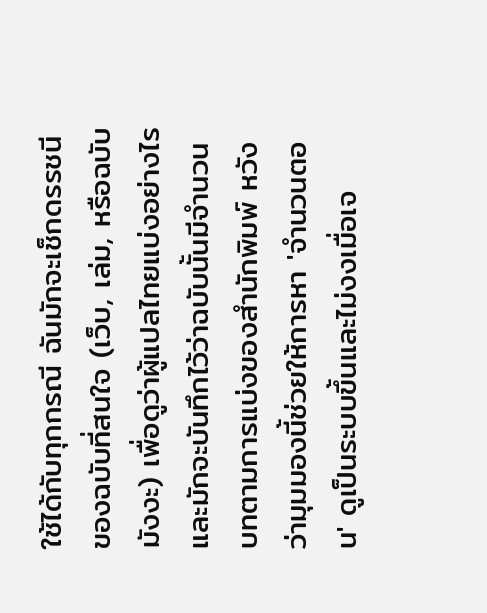ใช้ได้กับทุกกรณี ฉันมักจะเช็กดรรชนีของฉบับที่สนใจ (เว็บ, เล่ม, หรือฉบับมังงะ) เพื่อดูว่าผู้แปลไทยแบ่งอย่างไร และมักจะบันทึกไว้ว่าฉบับนั้นมีจำนวนบทตามการแบ่งของสำนักพิมพ์ หวังว่ามุมมองนี้ช่วยให้การหา 'จำนวนตอน' ดูเป็นระบบขึ้นและไม่งงเมื่อเจ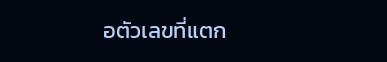อตัวเลขที่แตก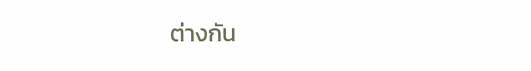ต่างกัน